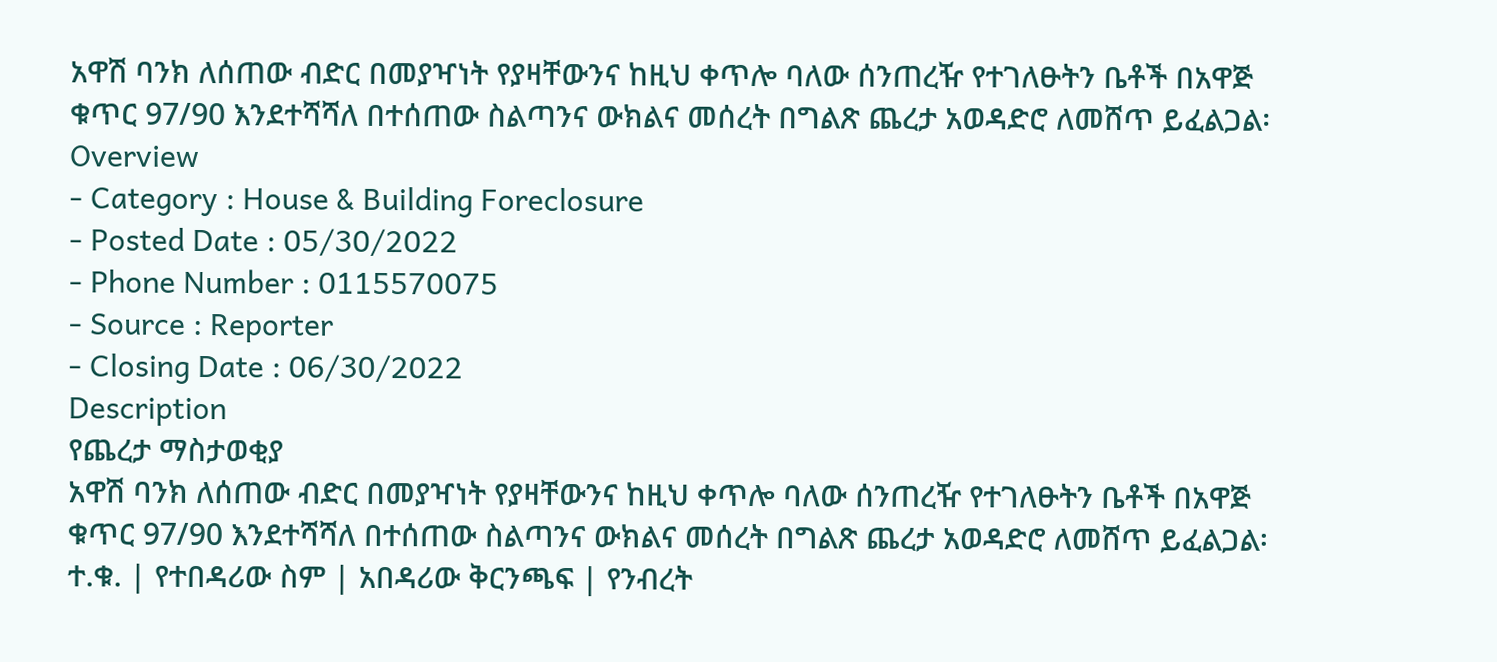አዋሽ ባንክ ለሰጠው ብድር በመያዣነት የያዛቸውንና ከዚህ ቀጥሎ ባለው ሰንጠረዥ የተገለፁትን ቤቶች በአዋጅ ቁጥር 97/90 እንደተሻሻለ በተሰጠው ስልጣንና ውክልና መሰረት በግልጽ ጨረታ አወዳድሮ ለመሸጥ ይፈልጋል፡
Overview
- Category : House & Building Foreclosure
- Posted Date : 05/30/2022
- Phone Number : 0115570075
- Source : Reporter
- Closing Date : 06/30/2022
Description
የጨረታ ማስታወቂያ
አዋሽ ባንክ ለሰጠው ብድር በመያዣነት የያዛቸውንና ከዚህ ቀጥሎ ባለው ሰንጠረዥ የተገለፁትን ቤቶች በአዋጅ ቁጥር 97/90 እንደተሻሻለ በተሰጠው ስልጣንና ውክልና መሰረት በግልጽ ጨረታ አወዳድሮ ለመሸጥ ይፈልጋል፡
ተ.ቁ. | የተበዳሪው ስም | አበዳሪው ቅርንጫፍ | የንብረት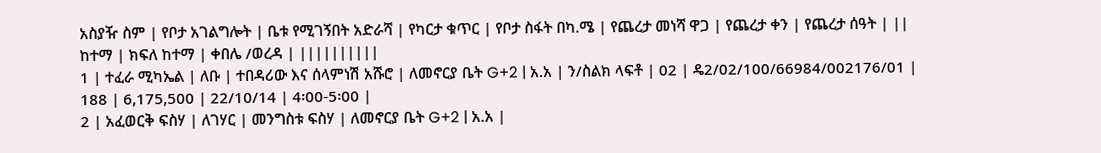አስያዥ ስም | የቦታ አገልግሎት | ቤቱ የሚገኝበት አድራሻ | የካርታ ቁጥር | የቦታ ስፋት በካ.ሜ | የጨረታ መነሻ ዋጋ | የጨረታ ቀን | የጨረታ ሰዓት | ||
ከተማ | ክፍለ ከተማ | ቀበሌ /ወረዳ | ||||||||||
1 | ተፈራ ሚካኤል | ለቡ | ተበዳሪው እና ሰላምነሽ አሹሮ | ለመኖርያ ቤት G+2 | አ.አ | ን/ስልክ ላፍቶ | 02 | ዴ2/02/100/66984/002176/01 | 188 | 6,175,500 | 22/10/14 | 4፡00-5፡00 |
2 | አፈወርቅ ፍስሃ | ለገሃር | መንግስቱ ፍስሃ | ለመኖርያ ቤት G+2 | አ.አ |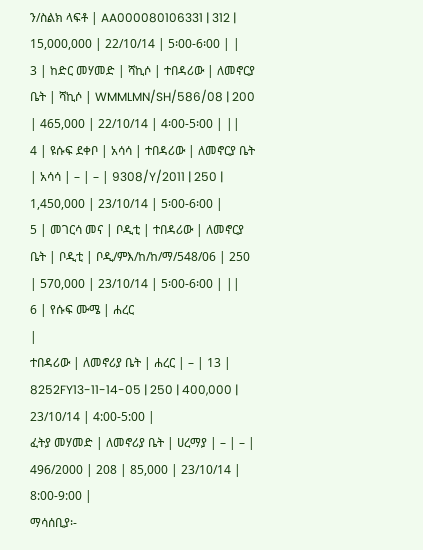ን/ስልክ ላፍቶ | AA000080106331 | 312 | 15,000,000 | 22/10/14 | 5፡00-6፡00 | |
3 | ከድር መሃመድ | ሻኪሶ | ተበዳሪው | ለመኖርያ ቤት | ሻኪሶ | WMMLMN/SH/586/08 | 200 | 465,000 | 22/10/14 | 4፡00-5፡00 | ||
4 | ዩሱፍ ደቀቦ | አሳሳ | ተበዳሪው | ለመኖርያ ቤት | አሳሳ | – | – | 9308/Y/2011 | 250 | 1,450,000 | 23/10/14 | 5፡00-6፡00 |
5 | መገርሳ መና | ቦዲቲ | ተበዳሪው | ለመኖርያ ቤት | ቦዲቲ | ቦዲ/ምእ/ከ/ከ/ማ/548/06 | 250 | 570,000 | 23/10/14 | 5፡00-6፡00 | ||
6 | የሱፍ ሙሜ | ሐረር
|
ተበዳሪው | ለመኖሪያ ቤት | ሐረር | – | 13 | 8252FY13-11-14-05 | 250 | 400,000 | 23/10/14 | 4:00-5:00 |
ፈትያ መሃመድ | ለመኖሪያ ቤት | ሀረማያ | – | – | 496/2000 | 208 | 85,000 | 23/10/14 | 8:00-9:00 |
ማሳሰቢያ፡-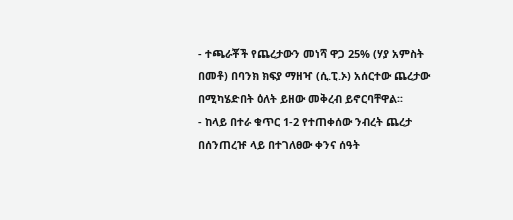- ተጫራቾች የጨረታውን መነሻ ዋጋ 25% (ሃያ አምስት በመቶ) በባንክ ክፍያ ማዘዣ (ሲ.ፒ.ኦ) አሰርተው ጨረታው በሚካሄድበት ዕለት ይዘው መቅረብ ይኖርባቸዋል፡፡
- ከላይ በተራ ቁጥር 1-2 የተጠቀሰው ንብረት ጨረታ በሰንጠረዡ ላይ በተገለፀው ቀንና ሰዓት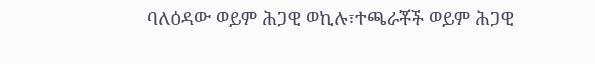ባለዕዳው ወይም ሕጋዊ ወኪሉ፣ተጫራቾች ወይም ሕጋዊ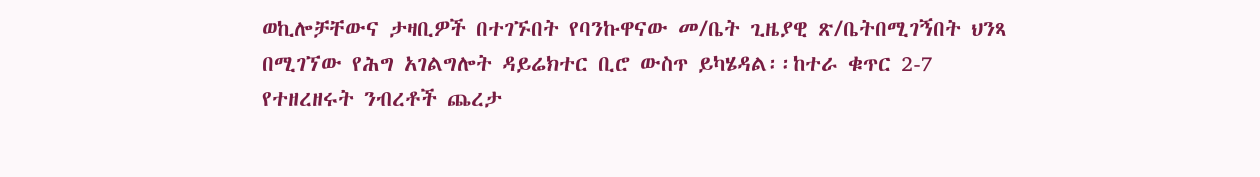ወኪሎቻቸውና ታዛቢዎች በተገኙበት የባንኩዋናው መ/ቤት ጊዜያዊ ጽ/ቤትበሚገኝበት ህንጻ በሚገኘው የሕግ አገልግሎት ዳይሬክተር ቢሮ ውስጥ ይካሄዳል፡፡ከተራ ቁጥር 2-7 የተዘረዘሩት ንብረቶች ጨረታ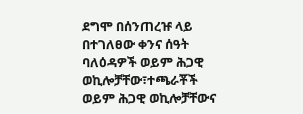ደግሞ በሰንጠረዡ ላይ በተገለፀው ቀንና ሰዓት ባለዕዳዎች ወይም ሕጋዊ ወኪሎቻቸው፣ተጫራቾች ወይም ሕጋዊ ወኪሎቻቸውና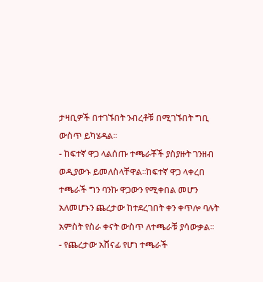ታዛቢዎች በተገኙበት ንብረቶቹ በሚገኙበት ግቢ ውስጥ ይካሄዳል፡፡
- ከፍተኛ ዋጋ ላልሰጡ ተጫራቾች ያስያዙት ገንዘብ ወዲያውኑ ይመለስላቸዋል፡፡ከፍተኛ ዋጋ ላቀረበ ተጫራች ግን ባንኩ ዋጋውን የሚቀበል መሆን አለመሆኑን ጨረታው ከተደረገበት ቀን ቀጥሎ ባሉት አምስት የስራ ቀናት ውስጥ ለተጫራቹ ያሳውቃል፡፡
- የጨረታው አሸናፊ የሆነ ተጫራች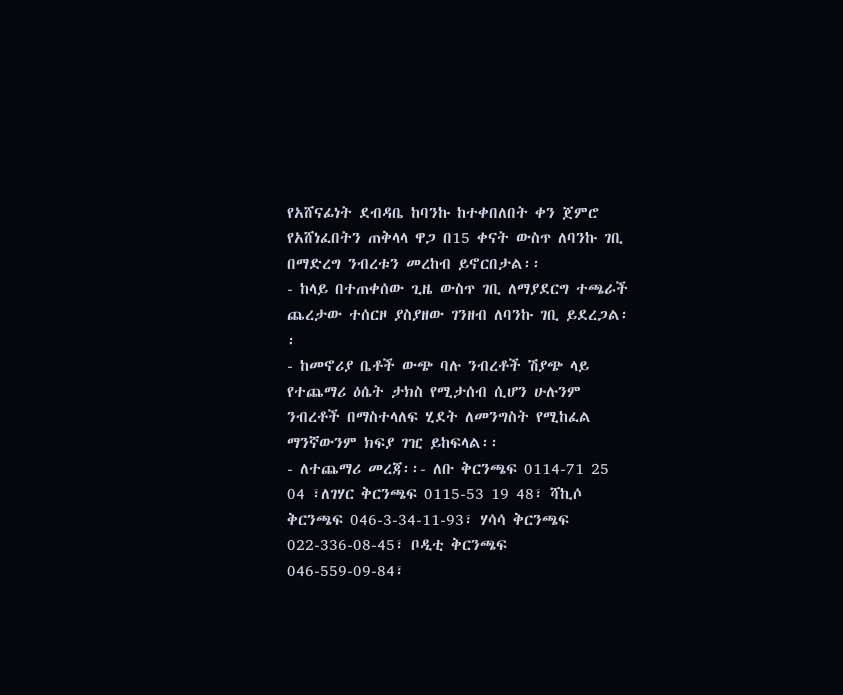የአሸናፊነት ደብዳቤ ከባንኩ ከተቀበለበት ቀን ጀምሮ የአሸነፈበትን ጠቅላላ ዋጋ በ15 ቀናት ውስጥ ለባንኩ ገቢ በማድረግ ንብረቱን መረከብ ይኖርበታል፡፡
- ከላይ በተጠቀሰው ጊዜ ውስጥ ገቢ ለማያደርግ ተጫራች ጨረታው ተሰርዞ ያስያዘው ገንዘብ ለባንኩ ገቢ ይደረጋል፡፡
- ከመኖሪያ ቤቶች ውጭ ባሉ ንብረቶች ሽያጭ ላይ የተጨማሪ ዕሴት ታክስ የሚታሰብ ሲሆን ሁሉንም ንብረቶች በማስተላለፍ ሂደት ለመንግስት የሚከፈል ማንኛውንም ክፍያ ገዢ ይከፍላል፡፡
- ለተጨማሪ መረጃ፡፡- ለቡ ቅርንጫፍ 0114-71 25 04 ፣ለገሃር ቅርንጫፍ 0115-53 19 48፣ ሻኪሶ ቅርንጫፍ 046-3-34-11-93፣ ሃሳሳ ቅርንጫፍ 022-336-08-45፣ ቦዲቲ ቅርንጫፍ 046-559-09-84፣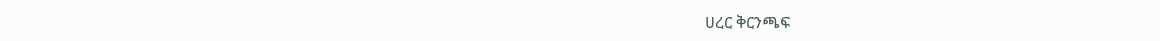ሀረር ቅርንጫፍ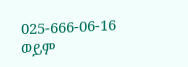025-666-06-16 ወይም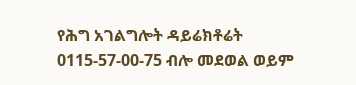የሕግ አገልግሎት ዳይሬክቶሬት 0115-57-00-75 ብሎ መደወል ወይም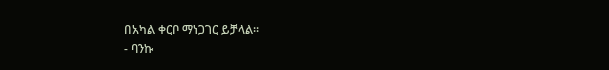በአካል ቀርቦ ማነጋገር ይቻላል፡፡
- ባንኩ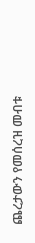ጨረታውን የመሰረዝ መብቱ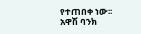የተጠበቀ ነው፡፡
አዋሽ ባንክ